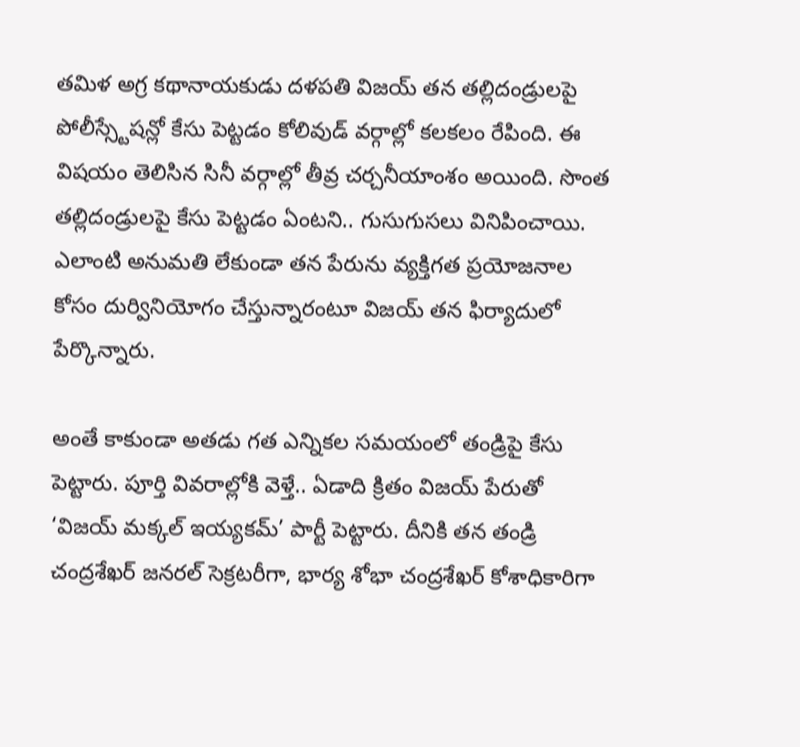తమిళ అగ్ర కథానాయకుడు దళపతి విజయ్ తన తల్లిదండ్రులపై పోలీస్స్టేషన్లో కేసు పెట్టడం కోలివుడ్ వర్గాల్లో కలకలం రేపింది. ఈ విషయం తెలిసిన సినీ వర్గాల్లో తీవ్ర చర్చనీయాంశం అయింది. సొంత తల్లిదండ్రులపై కేసు పెట్టడం ఏంటని.. గుసుగుసలు వినిపించాయి. ఎలాంటి అనుమతి లేకుండా తన పేరును వ్యక్తిగత ప్రయోజనాల కోసం దుర్వినియోగం చేస్తున్నారంటూ విజయ్ తన ఫిర్యాదులో పేర్కొన్నారు.

అంతే కాకుండా అతడు గత ఎన్నికల సమయంలో తండ్రిపై కేసు పెట్టారు. పూర్తి వివరాల్లోకి వెళ్తే.. ఏడాది క్రితం విజయ్ పేరుతో ‘విజయ్ మక్కల్ ఇయ్యకమ్’ పార్టీ పెట్టారు. దీనికి తన తండ్రి చంద్రశేఖర్ జనరల్ సెక్రటరీగా, భార్య శోభా చంద్రశేఖర్ కోశాధికారిగా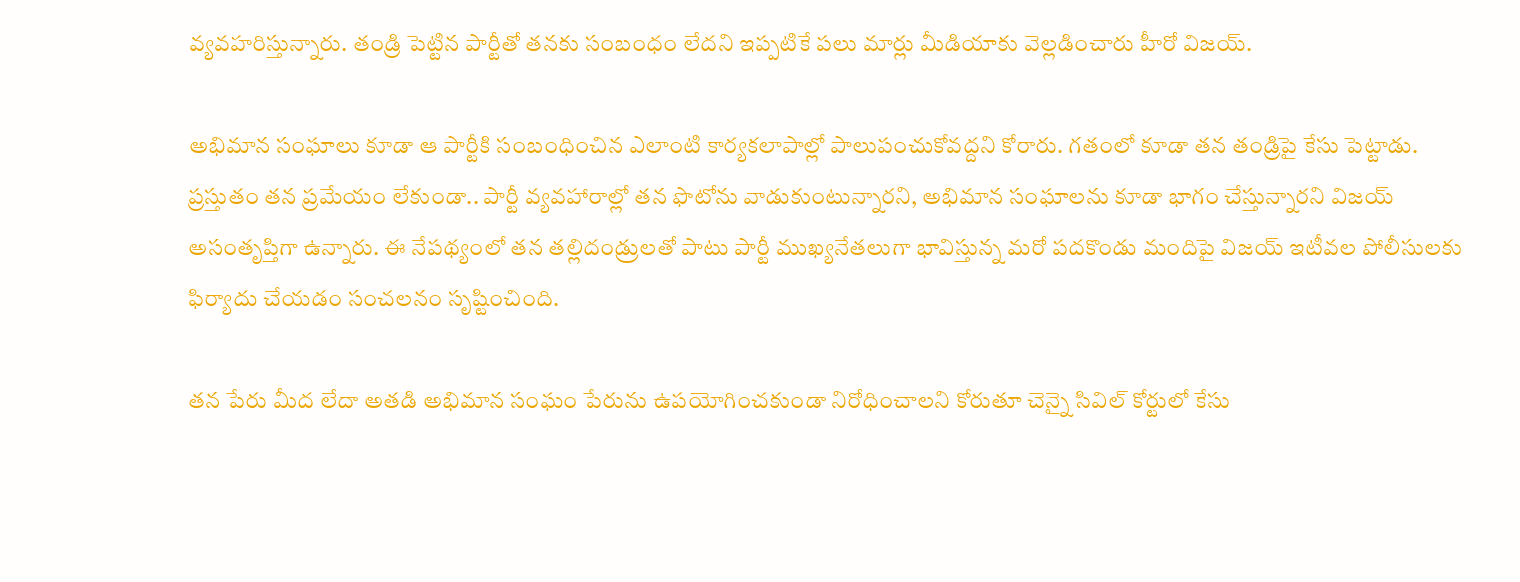వ్యవహరిస్తున్నారు. తండ్రి పెట్టిన పార్టీతో తనకు సంబంధం లేదని ఇప్పటికే పలు మార్లు మీడియాకు వెల్లడించారు హీరో విజయ్.

అభిమాన సంఘాలు కూడా ఆ పార్టీకి సంబంధించిన ఎలాంటి కార్యకలాపాల్లో పాలుపంచుకోవద్దని కోరారు. గతంలో కూడా తన తండ్రిపై కేసు పెట్టాడు. ప్రస్తుతం తన ప్రమేయం లేకుండా.. పార్టీ వ్యవహారాల్లో తన ఫొటోను వాడుకుంటున్నారని, అభిమాన సంఘాలను కూడా భాగం చేస్తున్నారని విజయ్ అసంతృప్తిగా ఉన్నారు. ఈ నేపథ్యంలో తన తల్లిదండ్రులతో పాటు పార్టీ ముఖ్యనేతలుగా భావిస్తున్న మరో పదకొండు మందిపై విజయ్ ఇటీవల పోలీసులకు ఫిర్యాదు చేయడం సంచలనం సృష్టించింది.

తన పేరు మీద లేదా అతడి అభిమాన సంఘం పేరును ఉపయోగించకుండా నిరోధించాలని కోరుతూ చెన్నై సివిల్ కోర్టులో కేసు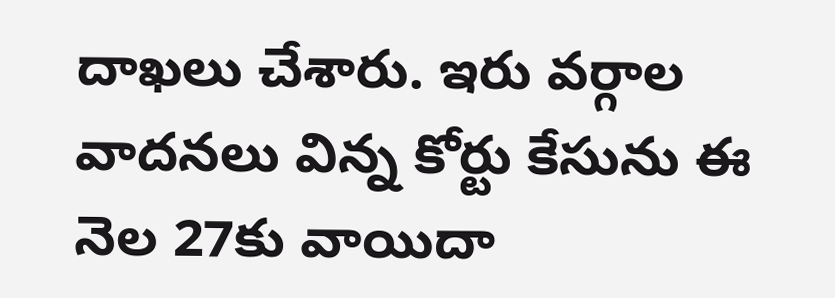దాఖలు చేశారు. ఇరు వర్గాల వాదనలు విన్న కోర్టు కేసును ఈ నెల 27కు వాయిదా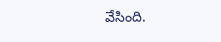వేసింది.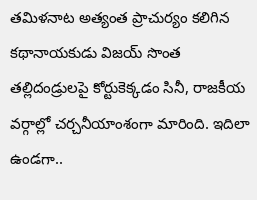తమిళనాట అత్యంత ప్రాచుర్యం కలిగిన కథానాయకుడు విజయ్ సొంత తల్లిదండ్రులపై కోర్టుకెక్కడం సినీ, రాజకీయ వర్గాల్లో చర్చనీయాంశంగా మారింది. ఇదిలా ఉండగా..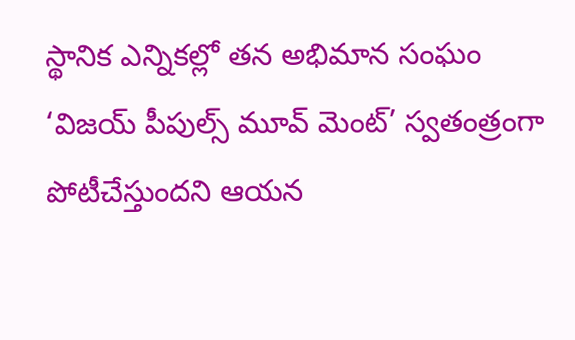స్థానిక ఎన్నికల్లో తన అభిమాన సంఘం ‘విజయ్ పీపుల్స్ మూవ్ మెంట్’ స్వతంత్రంగా పోటీచేస్తుందని ఆయన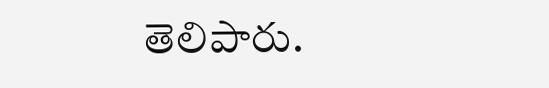తెలిపారు.